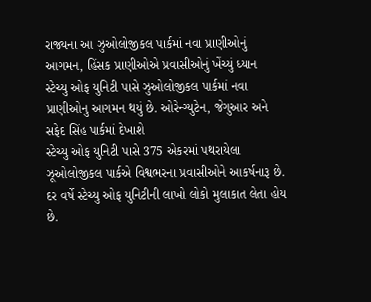રાજ્યના આ ઝુઓલોજીકલ પાર્કમાં નવા પ્રાણીઓનું આગમન, હિંસક પ્રાણીઓએ પ્રવાસીઓનું ખેંચ્યું ધ્યાન
સ્ટેચ્યુ ઓફ યુનિટી પાસે ઝુઓલોજીકલ પાર્કમાં નવા પ્રાણીઓનુ આગમન થયું છે. ઓરેન્ગ્યુટેન, જેગુઆર અને સફેદ સિંહ પાર્કમાં દેખાશે
સ્ટેચ્યુ ઓફ યુનિટી પાસે 375 એકરમાં પથરાયેલા ઝૂઓલોજીકલ પાર્કએ વિશ્વભરના પ્રવાસીઓને આકર્ષનારૂ છે. દર વર્ષે સ્ટેચ્યુ ઓફ યુનિટીની લાખો લોકો મુલાકાત લેતા હોય છે.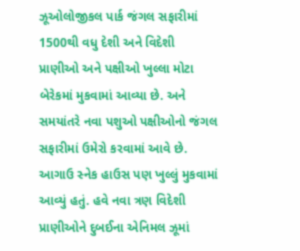ઝૂઓલોજીકલ પાર્ક જંગલ સફારીમાં 1500થી વધુ દેશી અને વિદેશી પ્રાણીઓ અને પક્ષીઓ ખુલ્લા મોટા બેરેકમાં મુકવામાં આવ્યા છે. અને સમયાંતરે નવા પશુઓ પક્ષીઓનો જંગલ સફારીમાં ઉમેરો કરવામાં આવે છે. આગાઉ સ્નેક હાઉસ પણ ખુલ્લું મુકવામાં આવ્યું હતું. હવે નવા ત્રણ વિદેશી પ્રાણીઓને દુબઈના એનિમલ ઝૂમાં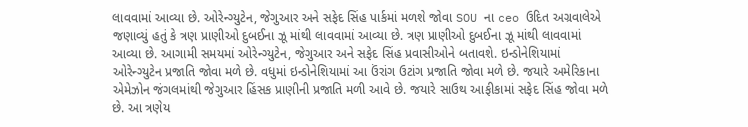લાવવામાં આવ્યા છે. ઓરેન્ગ્યુટેન, જેગુઆર અને સફેદ સિંહ પાર્કમાં મળશે જોવા SOU ના ceo ઉદિત અગ્રવાલેએ જણાવ્યું હતું કે ત્રણ પ્રાણીઓ દુબઈના ઝૂ માંથી લાવવામાં આવ્યા છે. ત્રણ પ્રાણીઓ દુબઈના ઝૂ માંથી લાવવામાં આવ્યા છે. આગામી સમયમાં ઓરેન્ગ્યુટેન, જેગુઆર અને સફેદ સિંહ પ્રવાસીઓને બતાવશે. ઇન્ડોનેશિયામાં ઓરેન્ગ્યુટેન પ્રજાતિ જોવા મળે છે. વધુમાં ઇન્ડોનેશિયામાં આ ઉંરાંગ ઉટાંગ પ્રજાતિ જોવા મળે છે. જયારે અમેરિકાના એમેઝોન જંગલમાંથી જેગુઆર હિંસક પ્રાણીની પ્રજાતિ મળી આવે છે. જયારે સાઉથ આફીકામાં સફેદ સિંહ જોવા મળે છે. આ ત્રણેય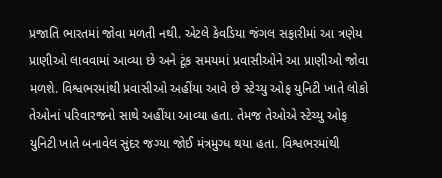પ્રજાતિ ભારતમાં જોવા મળતી નથી. એટલે કેવડિયા જંગલ સફારીમાં આ ત્રણેય પ્રાણીઓ લાવવામાં આવ્યા છે અને ટૂંક સમયમાં પ્રવાસીઓને આ પ્રાણીઓ જોવા મળશે. વિશ્વભરમાંથી પ્રવાસીઓ અહીંયા આવે છે સ્ટેચ્યુ ઓફ યુનિટી ખાતે લોકો તેઓનાં પરિવારજનો સાથે અહીંયા આવ્યા હતા. તેમજ તેઓએ સ્ટેચ્યુ ઓફ યુનિટી ખાતે બનાવેલ સુંદર જગ્યા જોઈ મંત્રમુગ્ધ થયા હતા. વિશ્વભરમાંથી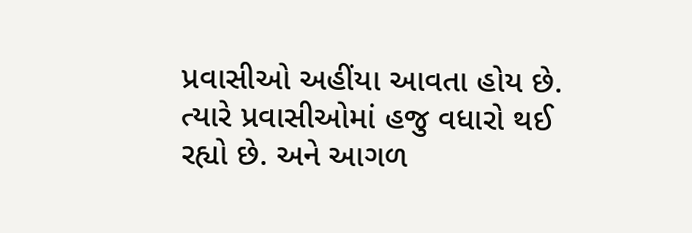પ્રવાસીઓ અહીંયા આવતા હોય છે. ત્યારે પ્રવાસીઓમાં હજુ વધારો થઈ રહ્યો છે. અને આગળ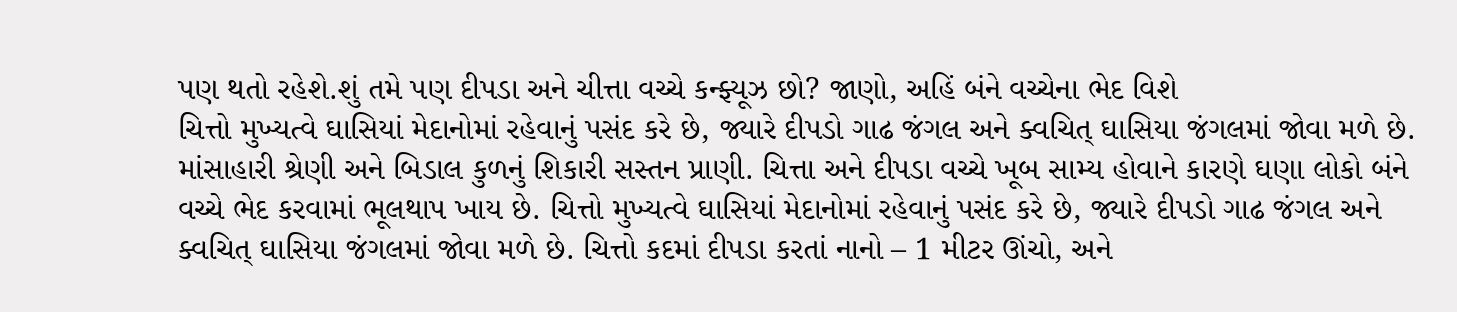પણ થતો રહેશે.શું તમે પણ દીપડા અને ચીત્તા વચ્ચે કન્ફ્યૂઝ છો? જાણો, અહિં બંને વચ્ચેના ભેદ વિશે
ચિત્તો મુખ્યત્વે ઘાસિયાં મેદાનોમાં રહેવાનું પસંદ કરે છે, જ્યારે દીપડો ગાઢ જંગલ અને ક્વચિત્ ઘાસિયા જંગલમાં જોવા મળે છે.
માંસાહારી શ્રેણી અને બિડાલ કુળનું શિકારી સસ્તન પ્રાણી. ચિત્તા અને દીપડા વચ્ચે ખૂબ સામ્ય હોવાને કારણે ઘણા લોકો બંને વચ્ચે ભેદ કરવામાં ભૂલથાપ ખાય છે. ચિત્તો મુખ્યત્વે ઘાસિયાં મેદાનોમાં રહેવાનું પસંદ કરે છે, જ્યારે દીપડો ગાઢ જંગલ અને ક્વચિત્ ઘાસિયા જંગલમાં જોવા મળે છે. ચિત્તો કદમાં દીપડા કરતાં નાનો – 1 મીટર ઊંચો, અને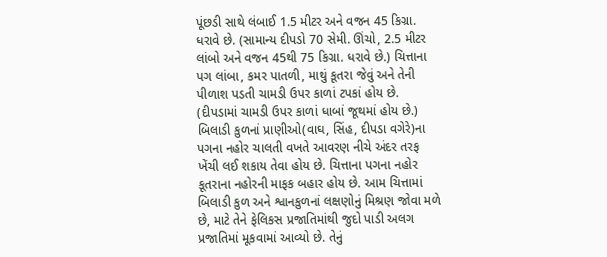પૂંછડી સાથે લંબાઈ 1.5 મીટર અને વજન 45 કિગ્રા. ધરાવે છે. (સામાન્ય દીપડો 70 સેમી. ઊંચો, 2.5 મીટર લાંબો અને વજન 45થી 75 કિગ્રા. ધરાવે છે.) ચિત્તાના પગ લાંબા, કમર પાતળી, માથું કૂતરા જેવું અને તેની પીળાશ પડતી ચામડી ઉપર કાળાં ટપકાં હોય છે. (દીપડામાં ચામડી ઉપર કાળાં ધાબાં જૂથમાં હોય છે.) બિલાડી કુળનાં પ્રાણીઓ(વાઘ, સિંહ, દીપડા વગેરે)ના પગના નહોર ચાલતી વખતે આવરણ નીચે અંદર તરફ ખેંચી લઈ શકાય તેવા હોય છે. ચિત્તાના પગના નહોર કૂતરાના નહોરની માફક બહાર હોય છે. આમ ચિત્તામાં બિલાડી કુળ અને શ્વાનકુળનાં લક્ષણોનું મિશ્રણ જોવા મળે છે, માટે તેને ફેલિકસ પ્રજાતિમાંથી જુદો પાડી અલગ પ્રજાતિમાં મૂકવામાં આવ્યો છે. તેનું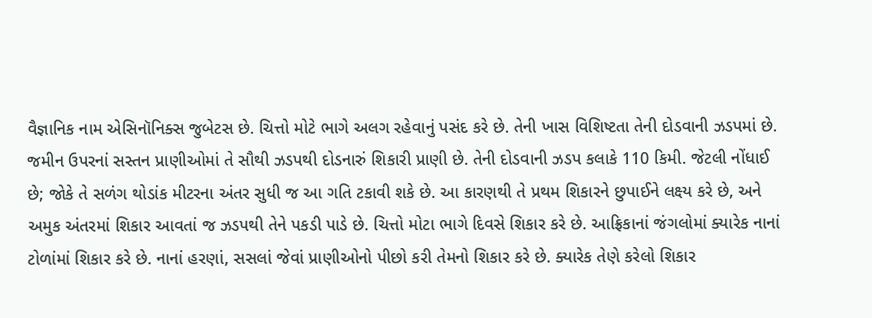વૈજ્ઞાનિક નામ એસિનૉનિક્સ જુબેટસ છે. ચિત્તો મોટે ભાગે અલગ રહેવાનું પસંદ કરે છે. તેની ખાસ વિશિષ્ટતા તેની દોડવાની ઝડપમાં છે. જમીન ઉપરનાં સસ્તન પ્રાણીઓમાં તે સૌથી ઝડપથી દોડનારું શિકારી પ્રાણી છે. તેની દોડવાની ઝડપ કલાકે 110 કિમી. જેટલી નોંધાઈ છે; જોકે તે સળંગ થોડાંક મીટરના અંતર સુધી જ આ ગતિ ટકાવી શકે છે. આ કારણથી તે પ્રથમ શિકારને છુપાઈને લક્ષ્ય કરે છે, અને અમુક અંતરમાં શિકાર આવતાં જ ઝડપથી તેને પકડી પાડે છે. ચિત્તો મોટા ભાગે દિવસે શિકાર કરે છે. આફ્રિકાનાં જંગલોમાં ક્યારેક નાનાં ટોળાંમાં શિકાર કરે છે. નાનાં હરણાં, સસલાં જેવાં પ્રાણીઓનો પીછો કરી તેમનો શિકાર કરે છે. ક્યારેક તેણે કરેલો શિકાર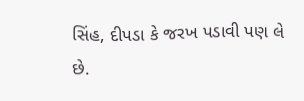સિંહ, દીપડા કે જરખ પડાવી પણ લે છે.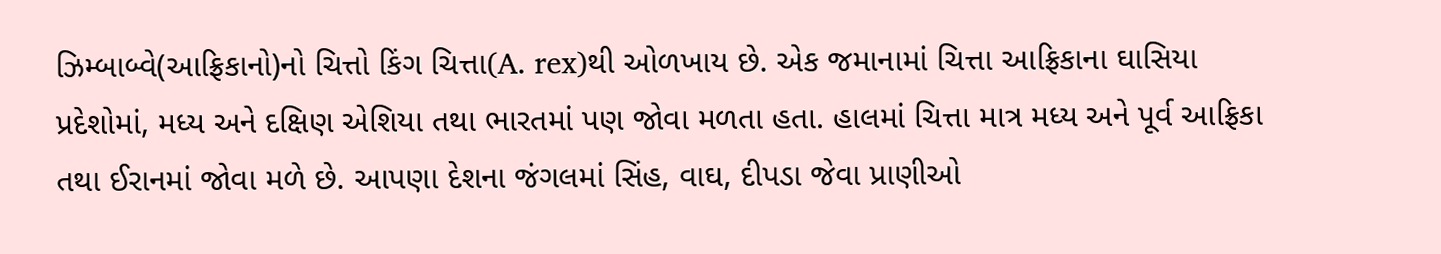ઝિમ્બાબ્વે(આફ્રિકાનો)નો ચિત્તો કિંગ ચિત્તા(A. rex)થી ઓળખાય છે. એક જમાનામાં ચિત્તા આફ્રિકાના ઘાસિયા પ્રદેશોમાં, મધ્ય અને દક્ષિણ એશિયા તથા ભારતમાં પણ જોવા મળતા હતા. હાલમાં ચિત્તા માત્ર મધ્ય અને પૂર્વ આફ્રિકા તથા ઈરાનમાં જોવા મળે છે. આપણા દેશના જંગલમાં સિંહ, વાઘ, દીપડા જેવા પ્રાણીઓ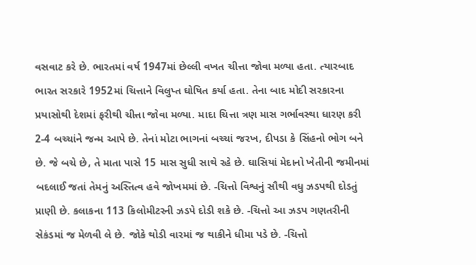વસવાટ કરે છે. ભારતમાં વર્ષ 1947માં છેલ્લી વખત ચીત્તા જોવા મળ્યા હતા. ત્યારબાદ ભારત સરકારે 1952માં ચિત્તાને વિલુપ્ત ઘોષિત કર્યા હતા. તેના બાદ મોદી સરકારના પ્રયાસોથી દેશમાં ફરીથી ચીત્તા જોવા મળ્યા. માદા ચિત્તા ત્રણ માસ ગર્ભાવસ્થા ધારણ કરી 2-4 બચ્ચાંને જન્મ આપે છે. તેનાં મોટા ભાગનાં બચ્ચાં જરખ, દીપડા કે સિંહનો ભોગ બને છે. જે બચે છે, તે માતા પાસે 15 માસ સુધી સાથે રહે છે. ઘાસિયાં મેદાનો ખેતીની જમીનમાં બદલાઈ જતાં તેમનું અસ્તિત્વ હવે જોખમમાં છે. -ચિત્તો વિશ્વનું સૌથી વધુ ઝડપથી દોડતું પ્રાણી છે. કલાકના 113 કિલોમીટરની ઝડપે દોડી શકે છે. -ચિત્તો આ ઝડપ ગણતરીની સેકંડમાં જ મેળવી લે છે. જોકે થોડી વારમાં જ થાકીને ધીમા પડે છે. -ચિત્તો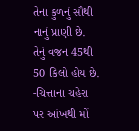તેના કુળનું સૌથી નાનું પ્રાણી છે. તેનું વજન 45થી 50 કિલો હોય છે. -ચિત્તાના ચહેરા પર આંખથી મોં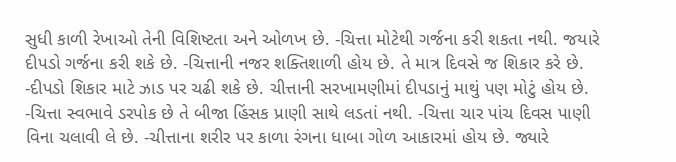સુધી કાળી રેખાઓ તેની વિશિષ્ટતા અને ઓળખ છે. -ચિત્તા મોટેથી ગર્જના કરી શકતા નથી. જયારે દીપડો ગર્જના કરી શકે છે. -ચિત્તાની નજર શક્તિશાળી હોય છે. તે માત્ર દિવસે જ શિકાર કરે છે. -દીપડો શિકાર માટે ઝાડ પર ચઢી શકે છે. ચીત્તાની સરખામણીમાં દીપડાનું માથું પણ મોટું હોય છે. -ચિત્તા સ્વભાવે ડરપોક છે તે બીજા હિંસક પ્રાણી સાથે લડતાં નથી. -ચિત્તા ચાર પાંચ દિવસ પાણી વિના ચલાવી લે છે. -ચીત્તાના શરીર પર કાળા રંગના ધાબા ગોળ આકારમાં હોય છે. જ્યારે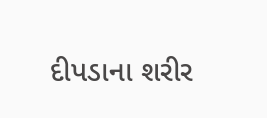દીપડાના શરીર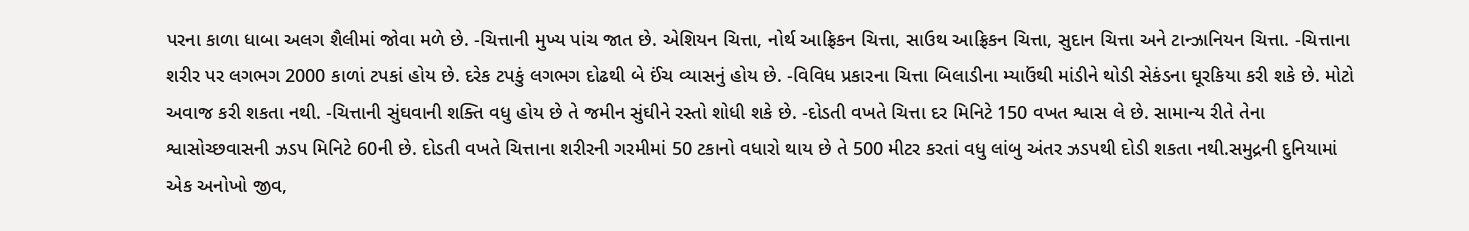પરના કાળા ધાબા અલગ શૈલીમાં જોવા મળે છે. -ચિત્તાની મુખ્ય પાંચ જાત છે. એશિયન ચિત્તા, નોર્થ આફ્રિકન ચિત્તા, સાઉથ આફ્રિકન ચિત્તા, સુદાન ચિત્તા અને ટાન્ઝાનિયન ચિત્તા. -ચિત્તાના શરીર પર લગભગ 2000 કાળાં ટપકાં હોય છે. દરેક ટપકું લગભગ દોઢથી બે ઈંચ વ્યાસનું હોય છે. -વિવિધ પ્રકારના ચિત્તા બિલાડીના મ્યાઉંથી માંડીને થોડી સેકંડના ઘૂરકિયા કરી શકે છે. મોટો અવાજ કરી શકતા નથી. -ચિત્તાની સુંઘવાની શક્તિ વધુ હોય છે તે જમીન સુંઘીને રસ્તો શોધી શકે છે. -દોડતી વખતે ચિત્તા દર મિનિટે 150 વખત શ્વાસ લે છે. સામાન્ય રીતે તેના શ્વાસોચ્છવાસની ઝડપ મિનિટે 60ની છે. દોડતી વખતે ચિત્તાના શરીરની ગરમીમાં 50 ટકાનો વધારો થાય છે તે 500 મીટર કરતાં વધુ લાંબુ અંતર ઝડપથી દોડી શકતા નથી.સમુદ્રની દુનિયામાં એક અનોખો જીવ,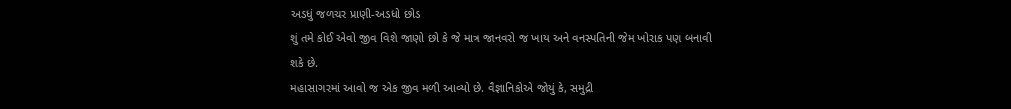અડધું જળચર પ્રાણી-અડધો છોડ
શું તમે કોઈ એવો જીવ વિશે જાણો છો કે જે માત્ર જાનવરો જ ખાય અને વનસ્પતિની જેમ ખોરાક પણ બનાવી શકે છે.
મહાસાગરમાં આવો જ એક જીવ મળી આવ્યો છે. વૈજ્ઞાનિકોએ જોયું કે, સમુદ્રી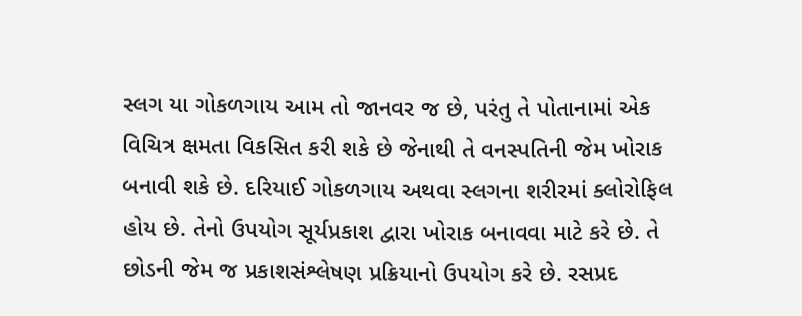સ્લગ યા ગોકળગાય આમ તો જાનવર જ છે, પરંતુ તે પોતાનામાં એક વિચિત્ર ક્ષમતા વિકસિત કરી શકે છે જેનાથી તે વનસ્પતિની જેમ ખોરાક બનાવી શકે છે. દરિયાઈ ગોકળગાય અથવા સ્લગના શરીરમાં ક્લોરોફિલ હોય છે. તેનો ઉપયોગ સૂર્યપ્રકાશ દ્વારા ખોરાક બનાવવા માટે કરે છે. તે છોડની જેમ જ પ્રકાશસંશ્લેષણ પ્રક્રિયાનો ઉપયોગ કરે છે. રસપ્રદ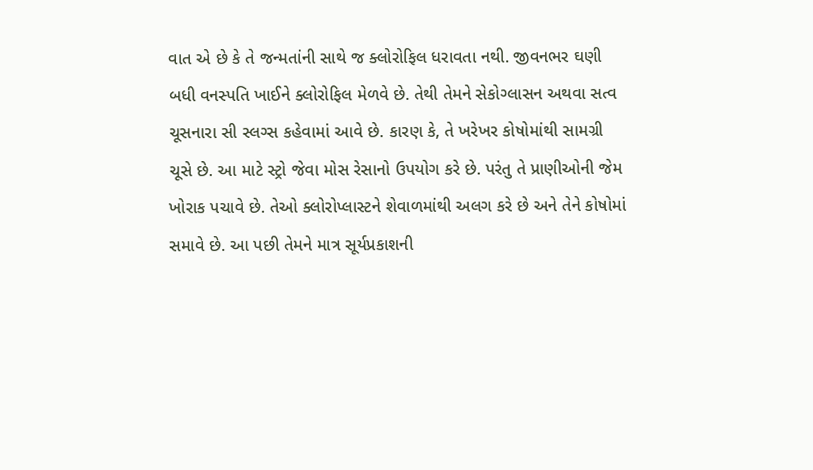વાત એ છે કે તે જન્મતાંની સાથે જ ક્લોરોફિલ ધરાવતા નથી. જીવનભર ઘણી બધી વનસ્પતિ ખાઈને ક્લોરોફિલ મેળવે છે. તેથી તેમને સેકોગ્લાસન અથવા સત્વ ચૂસનારા સી સ્લગ્સ કહેવામાં આવે છે. કારણ કે, તે ખરેખર કોષોમાંથી સામગ્રી ચૂસે છે. આ માટે સ્ટ્રો જેવા મોસ રેસાનો ઉપયોગ કરે છે. પરંતુ તે પ્રાણીઓની જેમ ખોરાક પચાવે છે. તેઓ ક્લોરોપ્લાસ્ટને શેવાળમાંથી અલગ કરે છે અને તેને કોષોમાં સમાવે છે. આ પછી તેમને માત્ર સૂર્યપ્રકાશની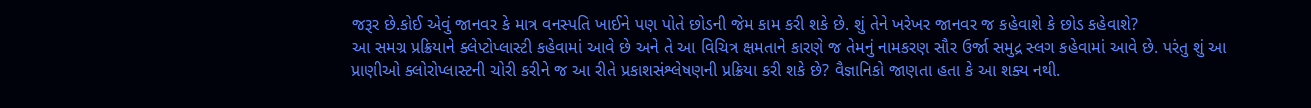જરૂર છે.કોઈ એવું જાનવર કે માત્ર વનસ્પતિ ખાઈને પણ પોતે છોડની જેમ કામ કરી શકે છે. શું તેને ખરેખર જાનવર જ કહેવાશે કે છોડ કહેવાશે?
આ સમગ્ર પ્રક્રિયાને ક્લેપ્ટોપ્લાસ્ટી કહેવામાં આવે છે અને તે આ વિચિત્ર ક્ષમતાને કારણે જ તેમનું નામકરણ સૌર ઉર્જા સમુદ્ર સ્લગ કહેવામાં આવે છે. પરંતુ શું આ પ્રાણીઓ ક્લોરોપ્લાસ્ટની ચોરી કરીને જ આ રીતે પ્રકાશસંશ્લેષણની પ્રક્રિયા કરી શકે છે? વૈજ્ઞાનિકો જાણતા હતા કે આ શક્ય નથી.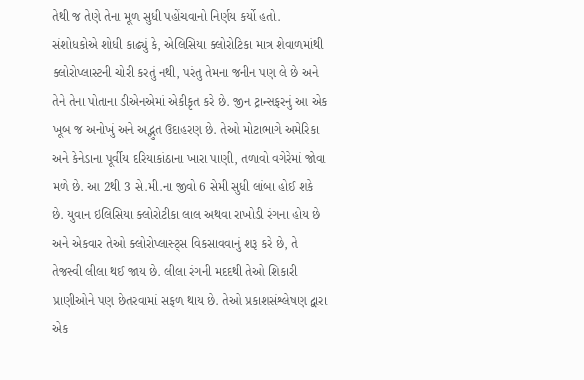તેથી જ તેણે તેના મૂળ સુધી પહોંચવાનો નિર્ણય કર્યો હતો. સંશોધકોએ શોધી કાઢ્યું કે, એલિસિયા ક્લોરોટિકા માત્ર શેવાળમાંથી ક્લોરોપ્લાસ્ટની ચોરી કરતું નથી, પરંતુ તેમના જનીન પણ લે છે અને તેને તેના પોતાના ડીએનએમાં એકીકૃત કરે છે. જીન ટ્રાન્સફરનું આ એક ખૂબ જ અનોખું અને અદ્ભુત ઉદાહરણ છે. તેઓ મોટાભાગે અમેરિકા અને કેનેડાના પૂર્વીય દરિયાકાંઠાના ખારા પાણી, તળાવો વગેરેમાં જોવા મળે છે. આ 2થી 3 સે.મી.ના જીવો 6 સેમી સુધી લાંબા હોઈ શકે છે. યુવાન ઇલિસિયા ક્લોરોટીકા લાલ અથવા રાખોડી રંગના હોય છે અને એકવાર તેઓ ક્લોરોપ્લાસ્ટ્સ વિકસાવવાનું શરૂ કરે છે, તે તેજસ્વી લીલા થઈ જાય છે. લીલા રંગની મદદથી તેઓ શિકારી પ્રાણીઓને પણ છેતરવામાં સફળ થાય છે. તેઓ પ્રકાશસંશ્લેષણ દ્વારા એક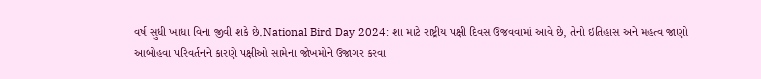વર્ષ સુધી ખાધા વિના જીવી શકે છે.National Bird Day 2024: શા માટે રાષ્ટ્રીય પક્ષી દિવસ ઉજવવામાં આવે છે, તેનો ઇતિહાસ અને મહત્વ જાણો
આબોહવા પરિવર્તનને કારણે પક્ષીઓ સામેના જોખમોને ઉજાગર કરવા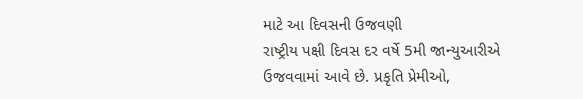માટે આ દિવસની ઉજવણી
રાષ્ટ્રીય પક્ષી દિવસ દર વર્ષે 5મી જાન્યુઆરીએ ઉજવવામાં આવે છે. પ્રકૃતિ પ્રેમીઓ,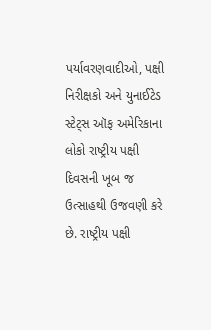પર્યાવરણવાદીઓ, પક્ષી નિરીક્ષકો અને યુનાઈટેડ સ્ટેટ્સ ઑફ અમેરિકાના લોકો રાષ્ટ્રીય પક્ષી દિવસની ખૂબ જ ઉત્સાહથી ઉજવણી કરે છે. રાષ્ટ્રીય પક્ષી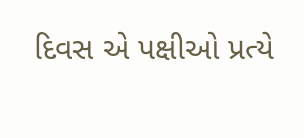દિવસ એ પક્ષીઓ પ્રત્યે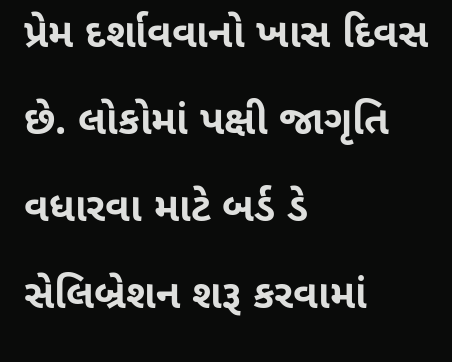પ્રેમ દર્શાવવાનો ખાસ દિવસ છે. લોકોમાં પક્ષી જાગૃતિ વધારવા માટે બર્ડ ડે સેલિબ્રેશન શરૂ કરવામાં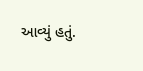આવ્યું હતું.